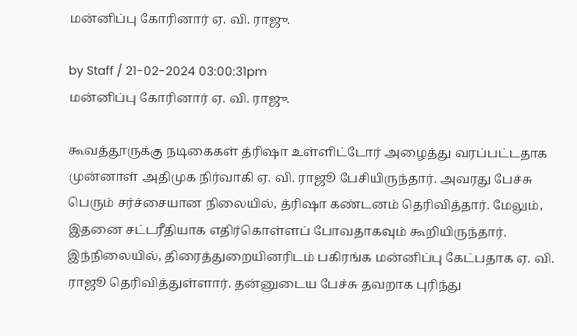மன்னிப்பு கோரினார் ஏ. வி. ராஜு.

by Staff / 21-02-2024 03:00:31pm
மன்னிப்பு கோரினார் ஏ. வி. ராஜு.

கூவத்தூருக்கு நடிகைகள் த்ரிஷா உள்ளிட்டோர் அழைத்து வரப்பட்டதாக முன்னாள் அதிமுக நிர்வாகி ஏ. வி. ராஜூ பேசியிருந்தார். அவரது பேச்சு பெரும் சர்ச்சையான நிலையில், த்ரிஷா கண்டனம் தெரிவித்தார். மேலும், இதனை சட்டரீதியாக எதிர்கொள்ளப் போவதாகவும் கூறியிருந்தார். இந்நிலையில், திரைத்துறையினரிடம் பகிரங்க மன்னிப்பு கேட்பதாக ஏ. வி. ராஜூ தெரிவித்துள்ளார். தன்னுடைய பேச்சு தவறாக புரிந்து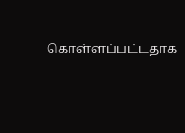கொள்ளப்பட்டதாக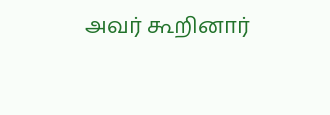அவர் கூறினார்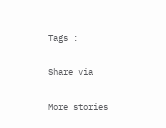Tags :

Share via

More stories